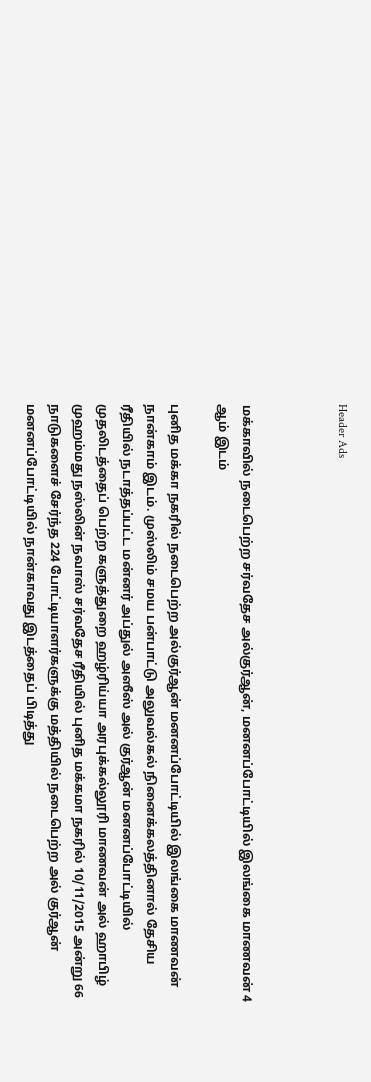Header Ads



மக்காவில் நடைபெற்ற சர்வதேச அல்குர்ஆன், மனனப்போட்டியில் இலங்கை மாணவன் 4 ஆம் இடம்

புனித மக்கா நகரில் நடைபெற்ற அல்குர்ஆன் மனனப்போட்டியில் இலங்கை மாணவன் நான்காம் இடம். முஸ்லிம் சமய பன்பாட்டு அலுவல்கல் நினைக்கலத்தினால் தேசிய ரீதியில் நடாத்தப்பட்ட மன்னர் அப்துல் அஸீஸ் அல் குர்ஆன் மனனப்போட்டியில் முதலிடத்தைப் பெற்ற களுத்துறை ஹழ்ரிய்யா அரபுக்கல்லூரி மாணவன் அல் ஹாபிழ் முஹம்மது நஸ்லின் நவாஸ் சர்வதேச ரீதியில் புனித மக்கமா நகரில் 10/11/2015 அன்று 66 நாடுகளைச் சேர்ந்த 224 போட்டியாளர்களுக்கு மத்தியில் நடைபெற்ற அல் குர்ஆன் மனனப்போட்டியில் நான்காவது இடத்தைப் பிடித்து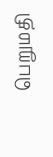பெறுமதி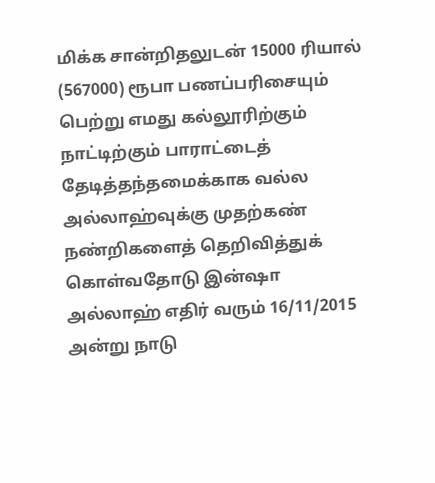மிக்க சான்றிதலுடன் 15000 ரியால் (567000) ரூபா பணப்பரிசையும் பெற்று எமது கல்லூரிற்கும் நாட்டிற்கும் பாராட்டைத் தேடித்தந்தமைக்காக வல்ல அல்லாஹ்வுக்கு முதற்கண் நண்றிகளைத் தெறிவித்துக் கொள்வதோடு இன்ஷா அல்லாஹ் எதிர் வரும் 16/11/2015 அன்று நாடு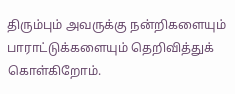திரும்பும் அவருக்கு நன்றிகளையும் பாராட்டுக்களையும் தெறிவித்துக் கொள்கிறோம்.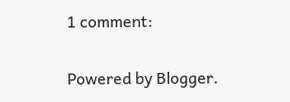1 comment:

Powered by Blogger.